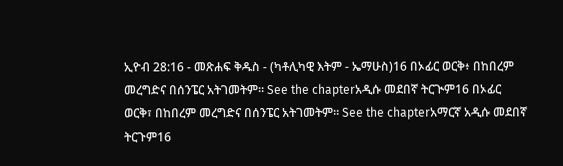ኢዮብ 28:16 - መጽሐፍ ቅዱስ - (ካቶሊካዊ እትም - ኤማሁስ)16 በኦፊር ወርቅ፥ በከበረም መረግድና በሰንፔር አትገመትም። See the chapterአዲሱ መደበኛ ትርጒም16 በኦፊር ወርቅ፣ በከበረም መረግድና በሰንፔር አትገመትም። See the chapterአማርኛ አዲሱ መደበኛ ትርጉም16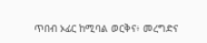ጥበብ ኦፊር ከሚባል ወርቅና፥ መረግድና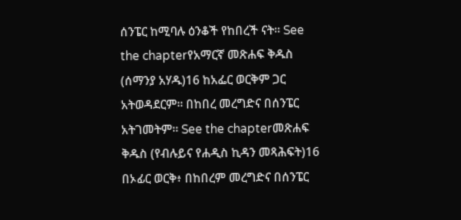ሰንፔር ከሚባሉ ዕንቆች የከበረች ናት። See the chapterየአማርኛ መጽሐፍ ቅዱስ (ሰማንያ አሃዱ)16 ከአፌር ወርቅም ጋር አትወዳደርም። በከበረ መረግድና በሰንፔር አትገመትም። See the chapterመጽሐፍ ቅዱስ (የብሉይና የሐዲስ ኪዳን መጻሕፍት)16 በኦፊር ወርቅ፥ በከበረም መረግድና በሰንፔር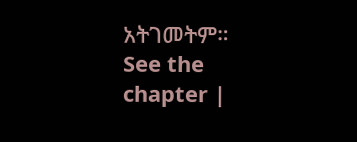አትገመትም። See the chapter |